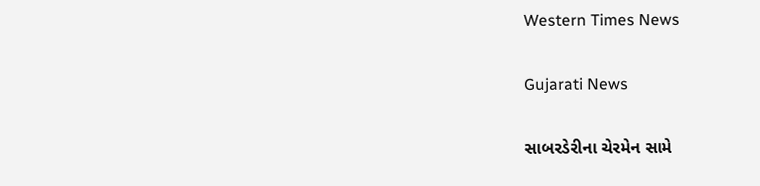Western Times News

Gujarati News

સાબરડેરીના ચેરમેન સામે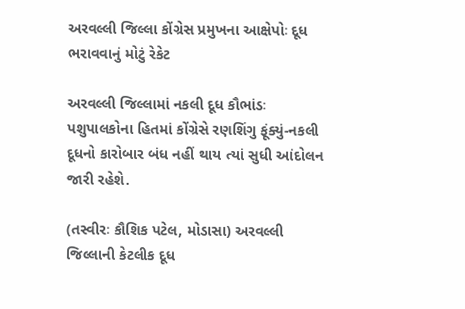અરવલ્લી જિલ્લા કોંગ્રેસ પ્રમુખના આક્ષેપોઃ દૂધ ભરાવવાનું મોટું રેકેટ

અરવલ્લી જિલ્લામાં નકલી દૂધ કૌભાંડઃ પશુપાલકોના હિતમાં કોંગ્રેસે રણશિંગુ ફૂંક્યું-નકલી દૂધનો કારોબાર બંધ નહીં થાય ત્યાં સુધી આંદોલન જારી રહેશે.

(તસ્વીરઃ કૌશિક પટેલ, મોડાસા) અરવલ્લી જિલ્લાની કેટલીક દૂધ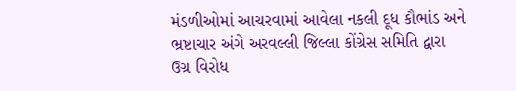મંડળીઓમાં આચરવામાં આવેલા નકલી દૂધ કૌભાંડ અને ભ્રષ્ટાચાર અંગે અરવલ્લી જિલ્લા કોંગ્રેસ સમિતિ દ્વારા ઉગ્ર વિરોધ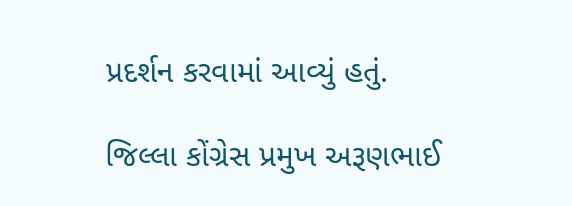પ્રદર્શન કરવામાં આવ્યું હતું.

જિલ્લા કોંગ્રેસ પ્રમુખ અરૂણભાઈ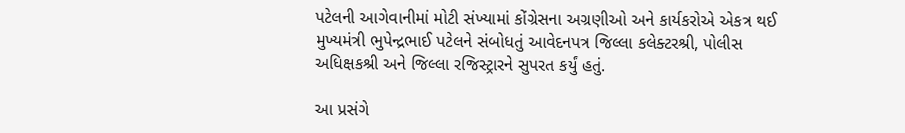પટેલની આગેવાનીમાં મોટી સંખ્યામાં કોંગ્રેસના અગ્રણીઓ અને કાર્યકરોએ એકત્ર થઈ મુખ્યમંત્રી ભુપેન્દ્રભાઈ પટેલને સંબોધતું આવેદનપત્ર જિલ્લા કલેક્ટરશ્રી, પોલીસ અધિક્ષકશ્રી અને જિલ્લા રજિસ્ટ્રારને સુપરત કર્યું હતું.

આ પ્રસંગે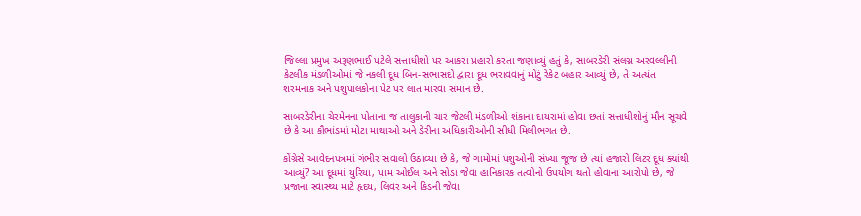જિલ્લા પ્રમુખ અરૂણભાઈ પટેલે સત્તાધીશો પર આકરા પ્રહારો કરતા જણાવ્યું હતું કે, સાબરડેરી સંલગ્ન અરવલ્લીની કેટલીક મંડળીઓમાં જે નકલી દૂધ બિન-સભાસદો દ્વારા દૂધ ભરાવવાનું મોટું રેકેટ બહાર આવ્યું છે, તે અત્યંત શરમનાક અને પશુપાલકોના પેટ પર લાત મારવા સમાન છે.

સાબરડેરીના ચેરમેનના પોતાના જ તાલુકાની ચાર જેટલી મંડળીઓ શંકાના દાયરામાં હોવા છતાં સત્તાધીશોનું મૌન સૂચવે છે કે આ કૌભાંડમાં મોટા માથાઓ અને ડેરીના અધિકારીઓની સીધી મિલીભગત છે.

કોંગ્રેસે આવેદનપત્રમાં ગંભીર સવાલો ઉઠાવ્યા છે કે, જે ગામોમાં પશુઓની સંખ્યા જૂજ છે ત્યાં હજારો લિટર દૂધ ક્યાંથી આવ્યું? આ દૂધમાં યુરિયા, પામ ઓઈલ અને સોડા જેવા હાનિકારક તત્વોનો ઉપયોગ થતો હોવાના આરોપો છે, જે પ્રજાના સ્વાસ્થ્ય માટે હૃદય, લિવર અને કિડની જેવા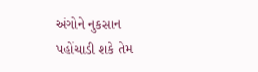અંગોને નુકસાન પહોંચાડી શકે તેમ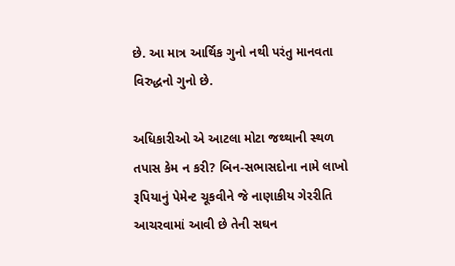છે. આ માત્ર આર્થિક ગુનો નથી પરંતુ માનવતા વિરુદ્ધનો ગુનો છે.

અધિકારીઓ એ આટલા મોટા જથ્થાની સ્થળ તપાસ કેમ ન કરી? બિન-સભાસદોના નામે લાખો રૂપિયાનું પેમેન્ટ ચૂકવીને જે નાણાકીય ગેરરીતિ આચરવામાં આવી છે તેની સઘન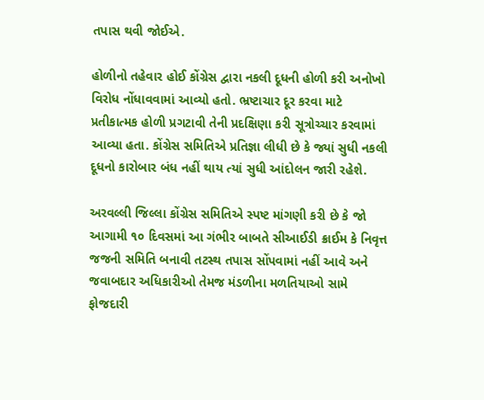તપાસ થવી જોઈએ.

હોળીનો તહેવાર હોઈ કોંગ્રેસ દ્વારા નકલી દૂધની હોળી કરી અનોખો વિરોધ નોંધાવવામાં આવ્યો હતો. ભ્રષ્ટાચાર દૂર કરવા માટે પ્રતીકાત્મક હોળી પ્રગટાવી તેની પ્રદક્ષિણા કરી સૂત્રોચ્ચાર કરવામાં આવ્યા હતા. કોંગ્રેસ સમિતિએ પ્રતિજ્ઞા લીધી છે કે જ્યાં સુધી નકલી દૂધનો કારોબાર બંધ નહીં થાય ત્યાં સુધી આંદોલન જારી રહેશે.

અરવલ્લી જિલ્લા કોંગ્રેસ સમિતિએ સ્પષ્ટ માંગણી કરી છે કે જો આગામી ૧૦ દિવસમાં આ ગંભીર બાબતે સીઆઈડી ક્રાઈમ કે નિવૃત્ત જજની સમિતિ બનાવી તટસ્થ તપાસ સોંપવામાં નહીં આવે અને જવાબદાર અધિકારીઓ તેમજ મંડળીના મળતિયાઓ સામે ફોજદારી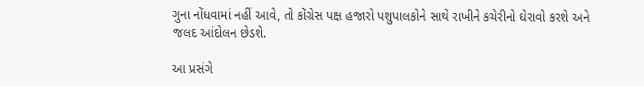ગુના નોંધવામાં નહીં આવે, તો કોંગ્રેસ પક્ષ હજારો પશુપાલકોને સાથે રાખીને કચેરીનો ઘેરાવો કરશે અને જલદ આંદોલન છેડશે.

આ પ્રસંગે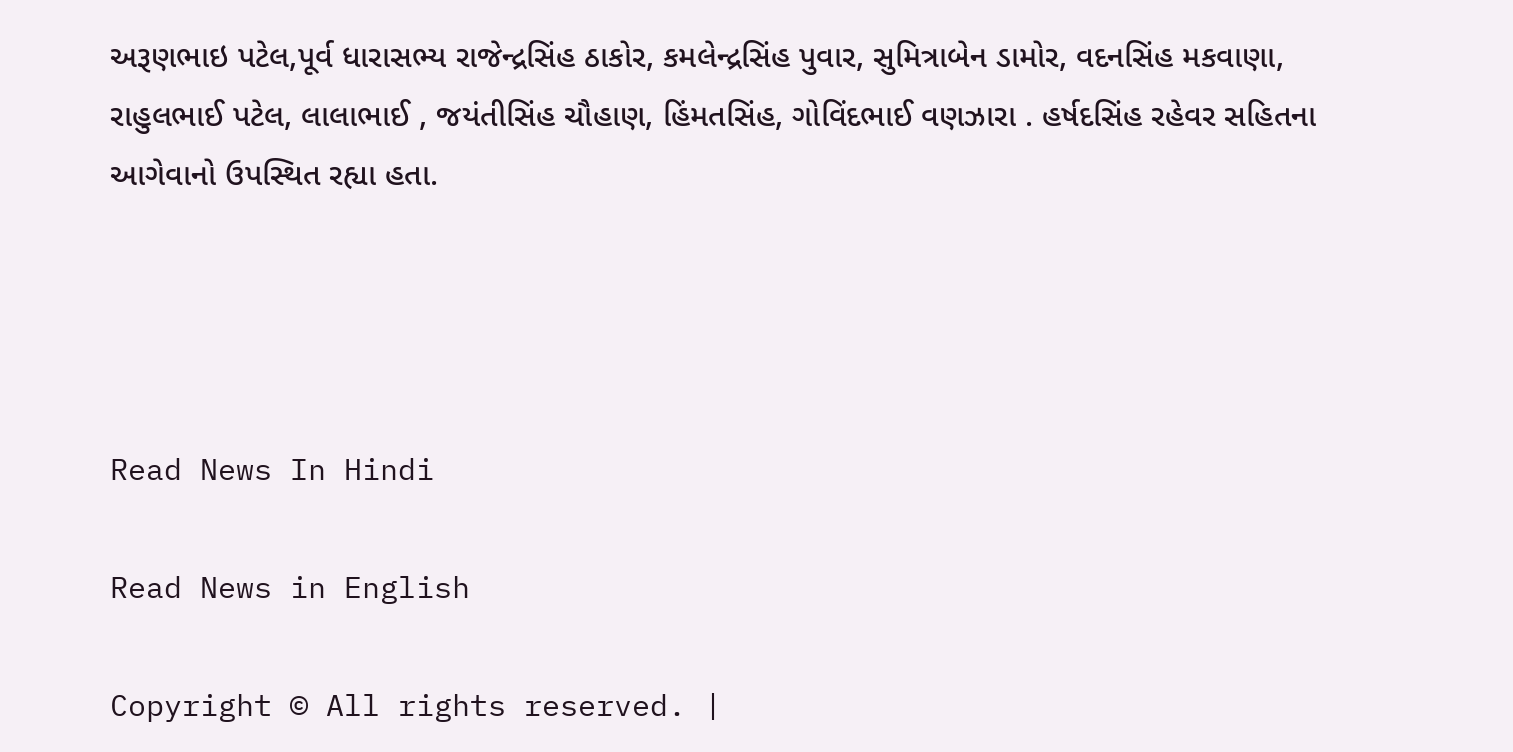અરૂણભાઇ પટેલ,પૂર્વ ધારાસભ્ય રાજેન્દ્રસિંહ ઠાકોર, કમલેન્દ્રસિંહ પુવાર, સુમિત્રાબેન ડામોર, વદનસિંહ મકવાણા, રાહુલભાઈ પટેલ, લાલાભાઈ , જયંતીસિંહ ચૌહાણ, હિંમતસિંહ, ગોવિંદભાઈ વણઝારા . હર્ષદસિંહ રહેવર સહિતના આગેવાનો ઉપસ્થિત રહ્યા હતા.




Read News In Hindi

Read News in English

Copyright © All rights reserved. |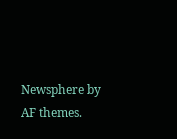Newsphere by AF themes.